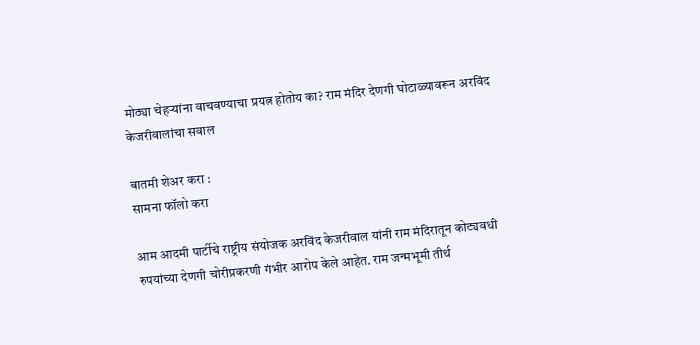मोठ्या चेहऱ्यांना वाचवण्याचा प्रयत्न होतोय का? राम मंदिर देणगी घोटाळ्यावरून अरविंद केजरीवालांचा सवाल

बातमी शेअर करा :
सामना फॉलो करा

आम आदमी पार्टीचे राष्ट्रीय संयोजक अरविंद केजरीवाल यांनी राम मंदिरातून कोट्यवधी रुपयांच्या देणगी चोरीप्रकरणी गंभीर आरोप केले आहेत. राम जन्मभूमी तीर्थ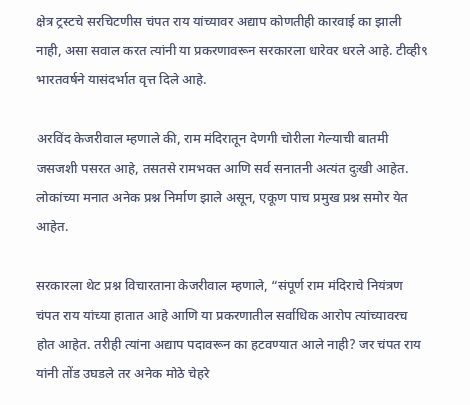क्षेत्र ट्रस्टचे सरचिटणीस चंपत राय यांच्यावर अद्याप कोणतीही कारवाई का झाली नाही, असा सवाल करत त्यांनी या प्रकरणावरून सरकारला धारेवर धरले आहे. टीव्ही९ भारतवर्षने यासंदर्भात वृत्त दिले आहे.

अरविंद केजरीवाल म्हणाले की, राम मंदिरातून देणगी चोरीला गेल्याची बातमी जसजशी पसरत आहे, तसतसे रामभक्त आणि सर्व सनातनी अत्यंत दुःखी आहेत. लोकांच्या मनात अनेक प्रश्न निर्माण झाले असून, एकूण पाच प्रमुख प्रश्न समोर येत आहेत.

सरकारला थेट प्रश्न विचारताना केजरीवाल म्हणाले, “संपूर्ण राम मंदिराचे नियंत्रण चंपत राय यांच्या हातात आहे आणि या प्रकरणातील सर्वाधिक आरोप त्यांच्यावरच होत आहेत. तरीही त्यांना अद्याप पदावरून का हटवण्यात आले नाही? जर चंपत राय यांनी तोंड उघडले तर अनेक मोठे चेहरे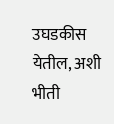उघडकीस येतील, अशी भीती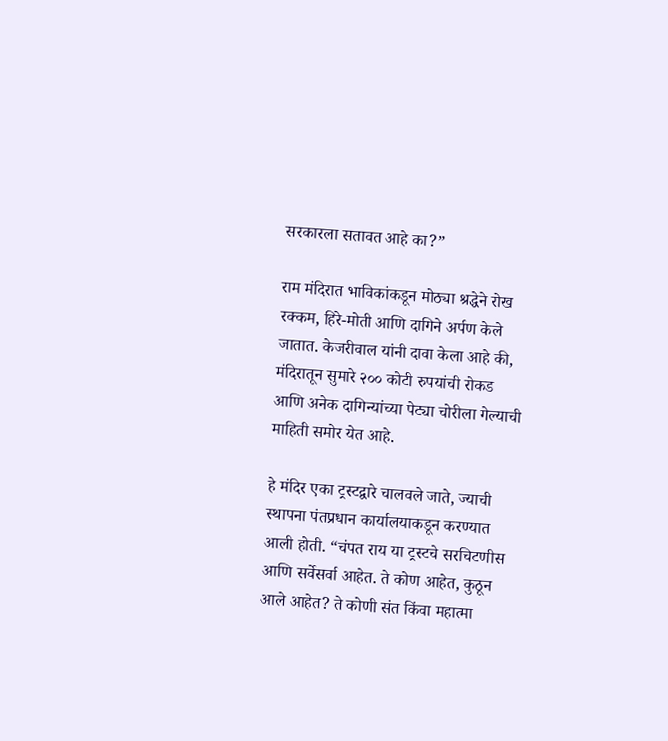सरकारला सतावत आहे का?”

राम मंदिरात भाविकांकडून मोठ्या श्रद्धेने रोख रक्कम, हिरे-मोती आणि दागिने अर्पण केले जातात. केजरीवाल यांनी दावा केला आहे की, मंदिरातून सुमारे २०० कोटी रुपयांची रोकड आणि अनेक दागिन्यांच्या पेट्या चोरीला गेल्याची माहिती समोर येत आहे.

हे मंदिर एका ट्रस्टद्वारे चालवले जाते, ज्याची स्थापना पंतप्रधान कार्यालयाकडून करण्यात आली होती. “चंपत राय या ट्रस्टचे सरचिटणीस आणि सर्वेसर्वा आहेत. ते कोण आहेत, कुठून आले आहेत? ते कोणी संत किंवा महात्मा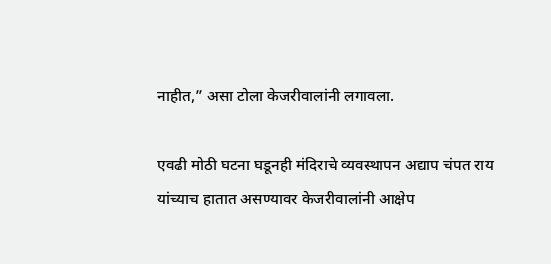नाहीत,” असा टोला केजरीवालांनी लगावला.

एवढी मोठी घटना घडूनही मंदिराचे व्यवस्थापन अद्याप चंपत राय यांच्याच हातात असण्यावर केजरीवालांनी आक्षेप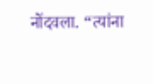नोंदवला. “त्यांना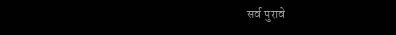सर्व पुरावे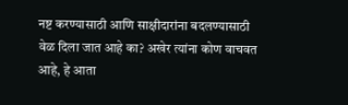नष्ट करण्यासाठी आणि साक्षीदारांना बदलण्यासाठी वेळ दिला जात आहे का? अखेर त्यांना कोण वाचवत आहे, हे आता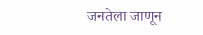जनतेला जाणून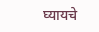घ्यायचे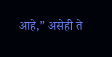आहे,” असेही ते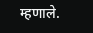म्हणाले.